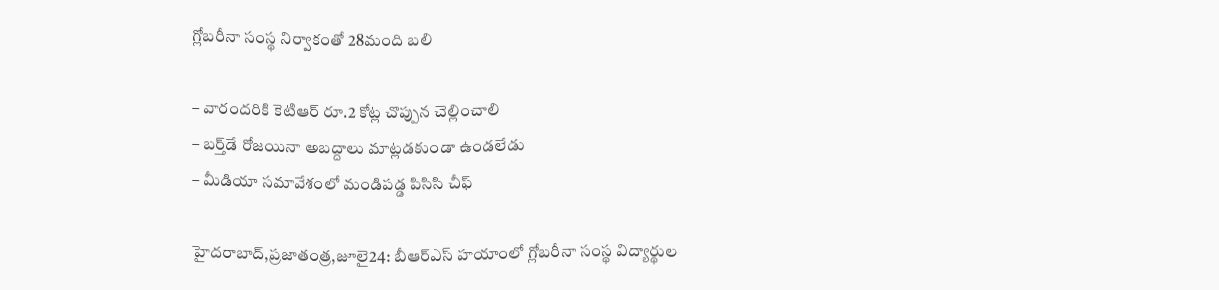గ్లోబరీనా సంస్థ నిర్వాకంతో 28మంది బలి

– వారందరికి కెటిఆర్‌ ‌రూ.2 కోట్ల చొప్పున చెల్లించాలి
– బర్త్‌డే రోజయినా అబద్దాలు మాట్లడకుండా ఉండలేడు
– మీడియా సమావేశంలో మండిపడ్డ పిసిసి చీఫ్‌

హైదరాబాద్‌,ప్రజాతంత్ర,జూలై24: బీఆర్‌ఎస్‌ ‌హయాంలో గ్లోబరీనా సంస్థ విద్యార్థుల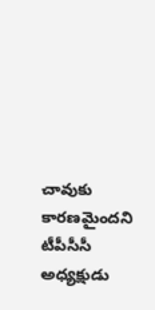చావుకు కారణమైందని టీపీసీసీ అధ్యక్షుడు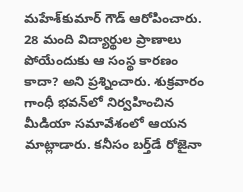మహేశ్‌కుమార్‌ ‌గౌడ్‌ ఆరోపించారు. 28 మంది విద్యార్థుల ప్రాణాలు పోయేందుకు ఆ సంస్థ కారణం కాదా? అని ప్రశ్నించారు. శుక్ర‌వారం గాంధీ భవన్‌లో నిర్వహించిన మీడియా సమావేశంలో ఆయన మాట్లాడారు. కనీసం బర్త్‌డే రోజైనా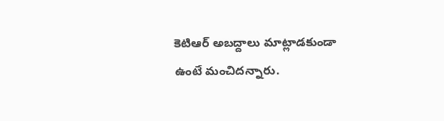కెటిఆర్‌ అబద్దాలు మాట్లాడకుండా ఉంటే మంచిదన్నారు.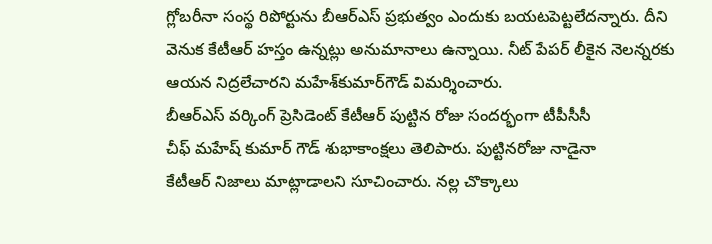గ్లోబరీనా సంస్థ రిపోర్టును బీఆర్‌ఎస్‌ ‌ప్రభుత్వం ఎందుకు బయటపెట్టలేదన్నారు. దీని వెనుక కేటీఆర్‌ ‌హస్తం ఉన్నట్లు అనుమానాలు ఉన్నాయి. నీట్‌ ‌పేపర్‌ ‌లీకైన నెలన్నరకు ఆయన నిద్రలేచారని మహేశ్‌కుమార్‌గౌడ్‌ ‌విమర్శించారు. బీఆర్‌ఎస్‌ ‌వర్కింగ్‌ ‌ప్రెసిడెంట్‌ ‌కేటీఆర్‌ ‌పుట్టిన రోజు సందర్భంగా టీపీసీసీ చీఫ్‌ ‌మహేష్‌ ‌కుమార్‌ ‌గౌడ్‌ ‌శుభాకాంక్షలు తెలిపారు. పుట్టినరోజు నాడైనా కేటీఆర్‌ ‌నిజాలు మాట్లాడాలని సూచించారు. నల్ల చొక్కాలు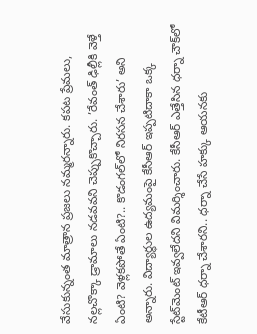వేసుకున్నంత మాత్రాన ప్రజలు నమ్మరన్నారు. కపట ప్రేమలు, నల్లచొక్కా డ్రామాలు నడవవని చెప్పుకొచ్చారు. ’రేవంత్‌ ‌ఢిల్లీకి వెళ్తే ఏంటి? వెళ్లకపోతే ఏంటి?.. కొడంగల్‌లో నిరసన చేశారు’ అని అన్నారు. విద్యార్థుల ఉద్యమంపై కేసీఆర్‌ ఇప్పటిదాకా ఒక్క స్టేట్‌మెంట్‌ ఇవ్వలేదని విమర్శించారు. కేసీఆర్‌ ఎత్తేసిన ధర్నా చౌక్‌లో కేటీఆర్‌ ‌ధర్నా చేశారని.. ధర్నా చేసే హక్కు ఆయనకు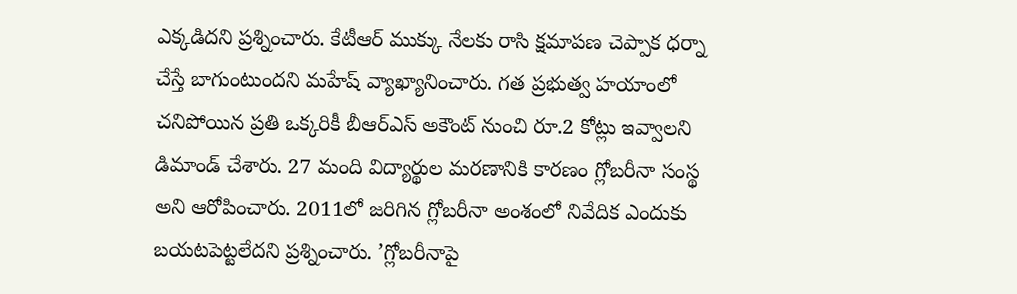ఎక్కడిదని ప్రశ్నించారు. కేటీఆర్‌ ‌ముక్కు నేలకు రాసి క్షమాపణ చెప్పాక ధర్నా చేస్తే బాగుంటుందని మహేష్‌ ‌వ్యాఖ్యానించారు. గత ప్రభుత్వ హయాంలో చనిపోయిన ప్రతి ఒక్కరికీ బీఆర్‌ఎస్‌ అకౌంట్‌ ‌నుంచి రూ.2 కోట్లు ఇవ్వాలని డిమాండ్‌ ‌చేశారు. 27 మంది విద్యార్థుల మరణానికి కారణం గ్లోబరీనా సంస్థ అని ఆరోపించారు. 2011లో జరిగిన గ్లోబరీనా అంశంలో నివేదిక ఎందుకు బయటపెట్టలేదని ప్రశ్నించారు. ’గ్లోబరీనాపై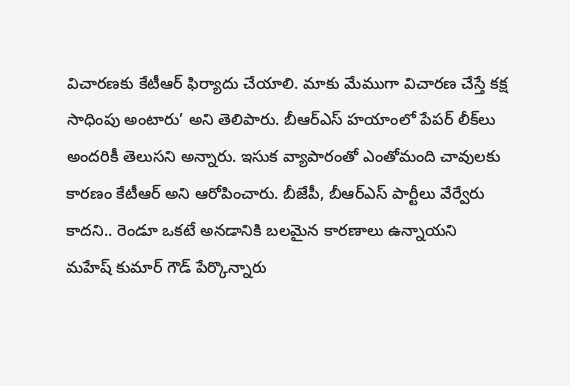విచారణకు కేటీఆర్‌ ‌ఫిర్యాదు చేయాలి. మాకు మేముగా విచారణ చేస్తే కక్ష సాధింపు అంటారు’ అని తెలిపారు. బీఆర్‌ఎస్‌ ‌హయాంలో పేపర్‌ ‌లీక్‌లు అందరికీ తెలుసని అన్నారు. ఇసుక వ్యాపారంతో ఎంతోమంది చావులకు కారణం కేటీఆర్‌ అని ఆరోపించారు. బీజేపీ, బీఆర్‌ఎస్‌ ‌పార్టీలు వేర్వేరు కాదని.. రెండూ ఒకటే అనడానికి బలమైన కారణాలు ఉన్నాయని మహేష్‌ ‌కుమార్‌ ‌గౌడ్‌ ‌పేర్కొన్నారు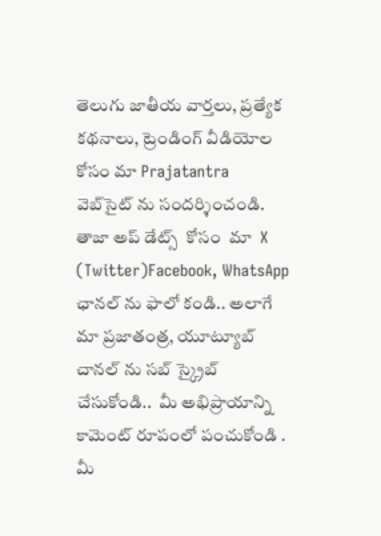తెలుగు జాతీయ వార్తలు, ప్రత్యేక కథనాలు, ట్రెండింగ్ వీడియోల కోసం మా Prajatantra వెబ్‌సైట్ ను సందర్శించండి. తాజా అప్‌ డేట్స్  కోసం  మా  X (Twitter)Facebook, WhatsApp ఛానల్ ను ఫాలో కండి.. అలాగే మా ప్రజాతంత్ర, యూట్యూబ్ చానల్ ను సబ్ స్క్రైబ్ చేసుకోండి..  మీ అభిప్రాయాన్ని కామెంట్ రూపంలో పంచుకోండి . మీ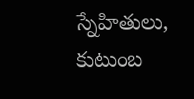స్నేహితులు, కుటుంబ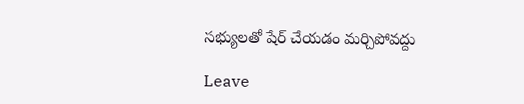సభ్యులతో షేర్ చేయడం మర్చిపోవద్దు

Leave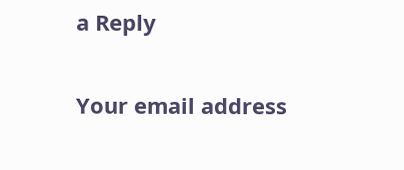a Reply

Your email address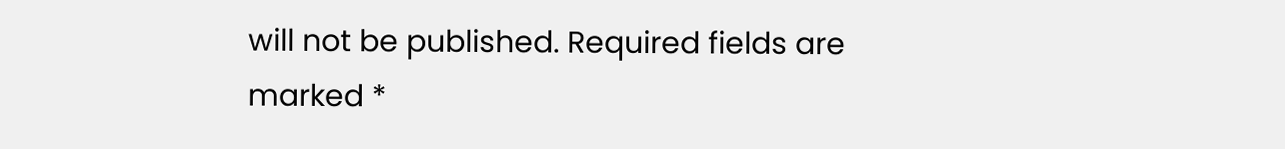will not be published. Required fields are marked *